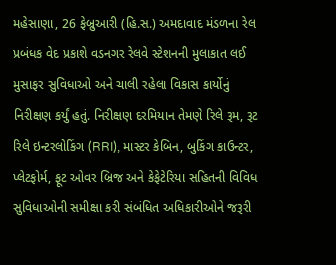મહેસાણા, 26 ફેબ્રુઆરી (હિ.સ.) અમદાવાદ મંડળના રેલ પ્રબંધક વેદ પ્રકાશે વડનગર રેલવે સ્ટેશનની મુલાકાત લઈ મુસાફર સુવિધાઓ અને ચાલી રહેલા વિકાસ કાર્યોનું નિરીક્ષણ કર્યું હતું. નિરીક્ષણ દરમિયાન તેમણે રિલે રૂમ, રૂટ રિલે ઇન્ટરલોકિંગ (RRI), માસ્ટર કેબિન, બુકિંગ કાઉન્ટર, પ્લેટફોર્મ, ફૂટ ઓવર બ્રિજ અને કેફેટેરિયા સહિતની વિવિધ સુવિધાઓની સમીક્ષા કરી સંબંધિત અધિકારીઓને જરૂરી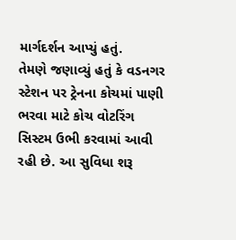માર્ગદર્શન આપ્યું હતું.
તેમણે જણાવ્યું હતું કે વડનગર સ્ટેશન પર ટ્રેનના કોચમાં પાણી ભરવા માટે કોચ વોટરિંગ સિસ્ટમ ઉભી કરવામાં આવી રહી છે. આ સુવિધા શરૂ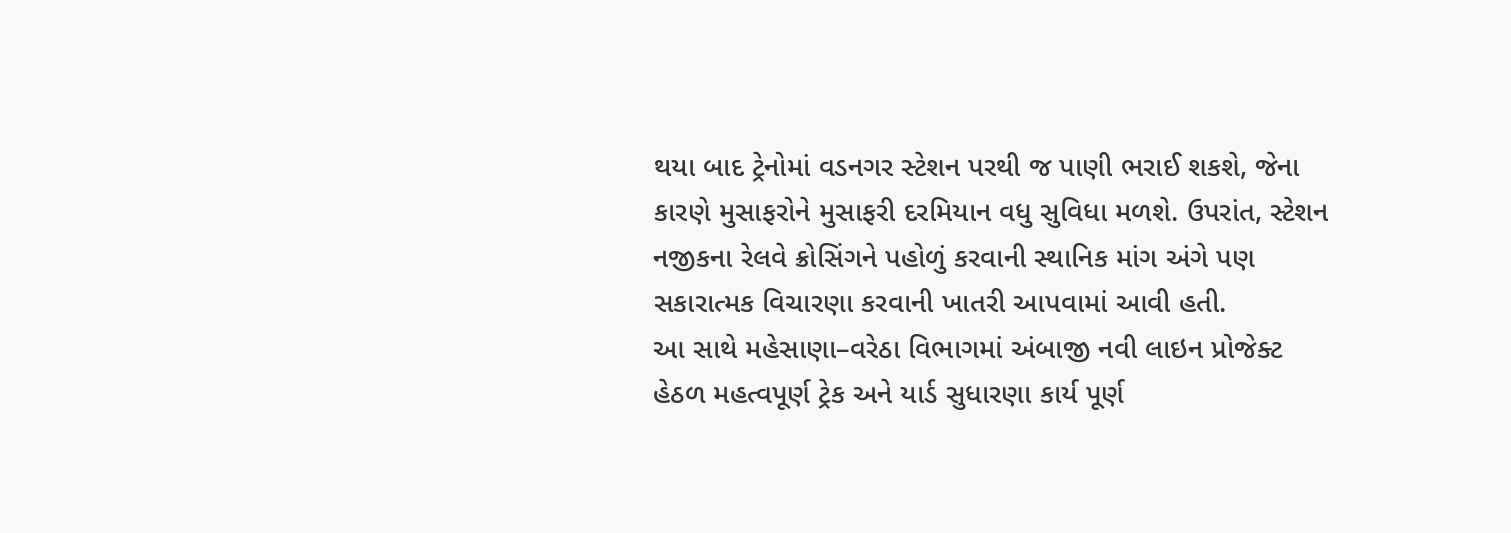થયા બાદ ટ્રેનોમાં વડનગર સ્ટેશન પરથી જ પાણી ભરાઈ શકશે, જેના કારણે મુસાફરોને મુસાફરી દરમિયાન વધુ સુવિધા મળશે. ઉપરાંત, સ્ટેશન નજીકના રેલવે ક્રોસિંગને પહોળું કરવાની સ્થાનિક માંગ અંગે પણ સકારાત્મક વિચારણા કરવાની ખાતરી આપવામાં આવી હતી.
આ સાથે મહેસાણા–વરેઠા વિભાગમાં અંબાજી નવી લાઇન પ્રોજેક્ટ હેઠળ મહત્વપૂર્ણ ટ્રેક અને યાર્ડ સુધારણા કાર્ય પૂર્ણ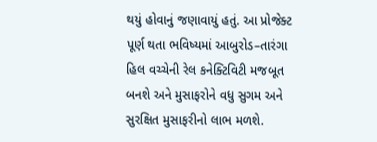થયું હોવાનું જણાવાયું હતું. આ પ્રોજેક્ટ પૂર્ણ થતા ભવિષ્યમાં આબુરોડ–તારંગા હિલ વચ્ચેની રેલ કનેક્ટિવિટી મજબૂત બનશે અને મુસાફરોને વધુ સુગમ અને સુરક્ષિત મુસાફરીનો લાભ મળશે.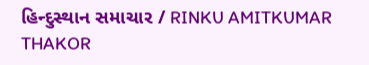હિન્દુસ્થાન સમાચાર / RINKU AMITKUMAR THAKOR